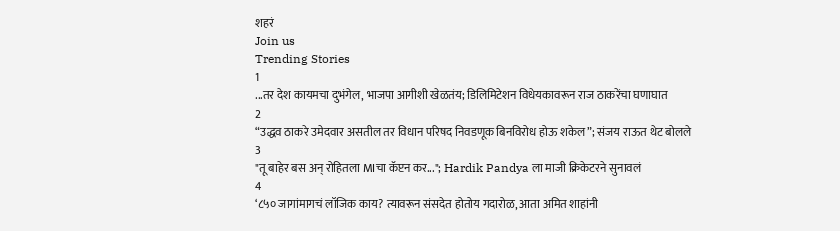शहरं
Join us
Trending Stories
1
...तर देश कायमचा दुभंगेल, भाजपा आगीशी खेळतंय; डिलिमिटेशन विधेयकावरून राज ठाकरेंचा घणाघात
2
“उद्धव ठाकरे उमेदवार असतील तर विधान परिषद निवडणूक बिनविरोध होऊ शकेल”; संजय राऊत थेट बोलले
3
"तू बाहेर बस अन् रोहितला MIचा कॅप्टन कर..."; Hardik Pandya ला माजी क्रिकेटरने सुनावलं
4
‘८५० जागांमागचं लॉजिक काय? त्यावरून संसदेत होतोय गदारोळ, आता अमित शाहांनी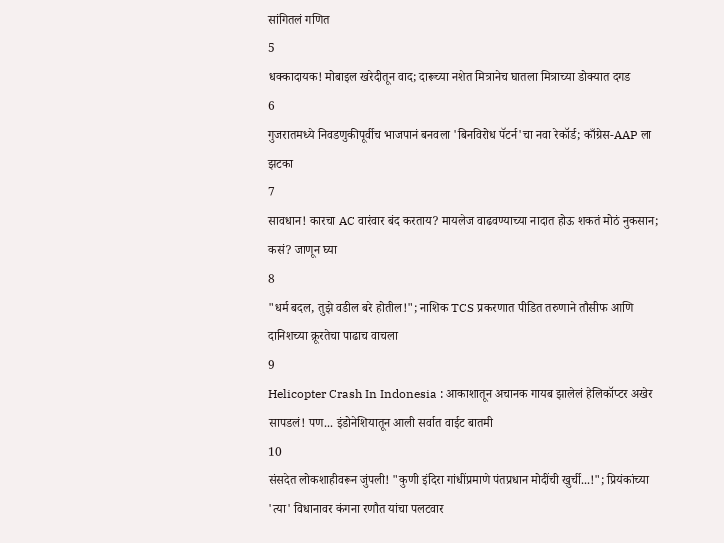सांगितलं गणित
5
धक्कादायक! मोबाइल खरेदीतून वाद; दारूच्या नशेत मित्रानेच घातला मित्राच्या डोक्यात दगड
6
गुजरातमध्ये निवडणुकीपूर्वीच भाजपानं बनवला 'बिनविरोध पॅटर्न'चा नवा रेकॉर्ड; काँग्रेस-AAP ला झटका
7
सावधान! कारचा AC वारंवार बंद करताय? मायलेज वाढवण्याच्या नादात होऊ शकतं मोठं नुकसान; कसं? जाणून घ्या
8
"धर्म बदल, तुझे वडील बरे होतील!"; नाशिक TCS प्रकरणात पीडित तरुणाने तौसीफ आणि दानिशच्या क्रूरतेचा पाढाच वाचला
9
Helicopter Crash In Indonesia : आकाशातून अचानक गायब झालेलं हेलिकॉप्टर अखेर सापडलं! पण... इंडोनेशियातून आली सर्वात वाईट बातमी
10
संसदेत लोकशाहीवरून जुंपली! "कुणी इंदिरा गांधींप्रमाणे पंतप्रधान मोदींची खुर्ची...!"; प्रियंकांच्या 'त्या' विधानावर कंगना रणौत यांचा पलटवार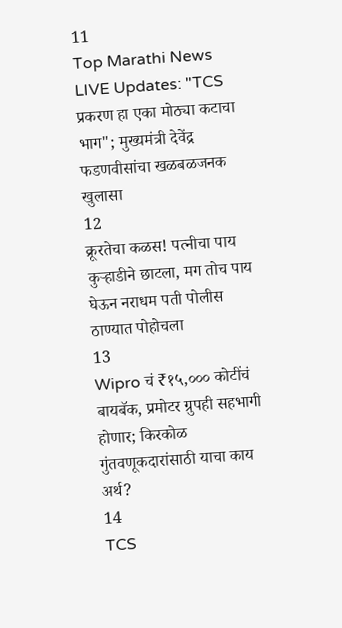11
Top Marathi News LIVE Updates: "TCS प्रकरण हा एका मोठ्या कटाचा भाग"; मुख्यमंत्री देवेंद्र फडणवीसांचा खळबळजनक खुलासा
12
क्रूरतेचा कळस! पत्नीचा पाय कुऱ्हाडीने छाटला, मग तोच पाय घेऊन नराधम पती पोलीस ठाण्यात पोहोचला
13
Wipro चं ₹१५,००० कोटींचं बायबॅक, प्रमोटर ग्रुपही सहभागी होणार; किरकोळ गुंतवणूकदारांसाठी याचा काय अर्थ?
14
TCS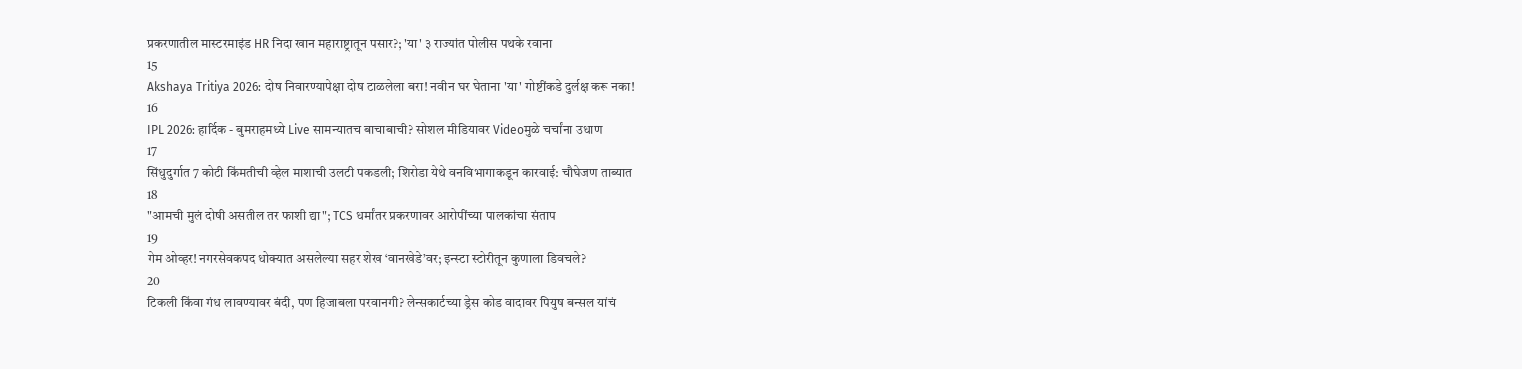प्रकरणातील मास्टरमाइंड HR निदा खान महाराष्ट्रातून पसार?; 'या' ३ राज्यांत पोलीस पथके रवाना
15
Akshaya Tritiya 2026: दोष निवारण्यापेक्षा दोष टाळलेला बरा! नवीन घर घेताना 'या' गोष्टींकडे दुर्लक्ष करू नका!
16
IPL 2026: हार्दिक - बुमराहमध्ये Live सामन्यातच बाचाबाची? सोशल मीडियावर Videoमुळे चर्चांना उधाण
17
सिंधुदुर्गात 7 कोटी किंमतीची व्हेल माशाची उलटी पकडली; शिरोडा येथे वनविभागाकडून कारवाई: चौघेजण ताब्यात
18
"आमची मुलं दोषी असतील तर फाशी द्या"; TCS धर्मांतर प्रकरणावर आरोपींच्या पालकांचा संताप
19
गेम ओव्हर! नगरसेवकपद धोक्यात असलेल्या सहर शेख ‘वानखेडे’वर; इन्स्टा स्टोरीतून कुणाला डिवचले?
20
टिकली किंवा गंध लावण्यावर बंदी, पण हिजाबला परवानगी? लेन्सकार्टच्या ड्रेस कोड वादावर पियुष बन्सल यांचं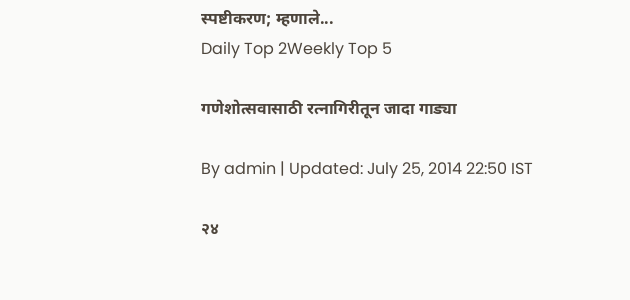स्पष्टीकरण; म्हणाले...
Daily Top 2Weekly Top 5

गणेशोत्सवासाठी रत्नागिरीतून जादा गाड्या

By admin | Updated: July 25, 2014 22:50 IST

२४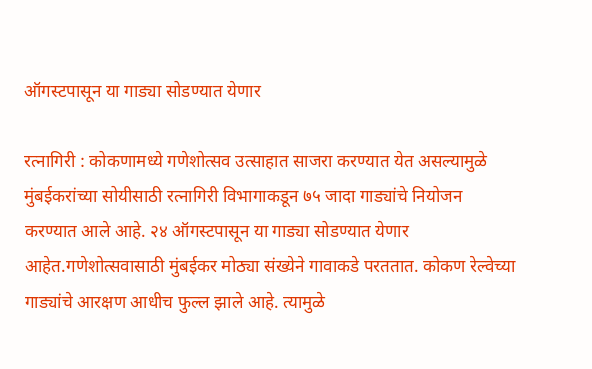ऑगस्टपासून या गाड्या सोडण्यात येणार

रत्नागिरी : कोकणामध्ये गणेशोत्सव उत्साहात साजरा करण्यात येत असल्यामुळे मुंबईकरांच्या सोयीसाठी रत्नागिरी विभागाकडून ७५ जादा गाड्यांचे नियोजन करण्यात आले आहे. २४ ऑगस्टपासून या गाड्या सोडण्यात येणार आहेत.गणेशोत्सवासाठी मुंबईकर मोठ्या संख्येने गावाकडे परततात. कोकण रेल्वेच्या गाड्यांचे आरक्षण आधीच फुल्ल झाले आहे. त्यामुळे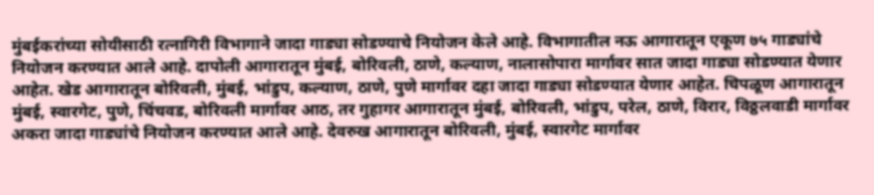मुंबईकरांच्या सोयीसाठी रत्नागिरी विभागाने जादा गाड्या सोडण्याचे नियोजन केले आहे. विभागातील नऊ आगारातून एकूण ७५ गाड्यांचे नियोजन करण्यात आले आहे. दापोली आगारातून मुंबई, बोरिवली, ठाणे, कल्याण, नालासोपारा मार्गावर सात जादा गाड्या सोडण्यात येणार आहेत. खेड आगारातून बोरिवली, मुंबई, भांडुप, कल्याण, ठाणे, पुणे मार्गावर दहा जादा गाड्या सोडण्यात येणार आहेत. चिपळूण आगारातून मुंबई, स्वारगेट, पुणे, चिंचवड, बोरिवली मार्गावर आठ, तर गुहागर आगारातून मुंबई, बोरिवली, भांडुप, परेल, ठाणे, विरार, विठ्ठलवाडी मार्गावर अकरा जादा गाड्यांचे नियोजन करण्यात आले आहे. देवरुख आगारातून बोरिवली, मुंबई, स्वारगेट मार्गावर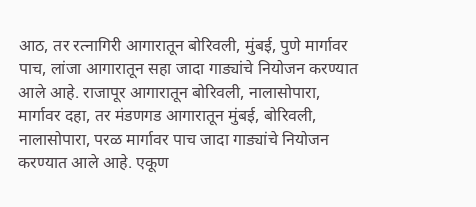आठ, तर रत्नागिरी आगारातून बोरिवली, मुंबई, पुणे मार्गावर पाच, लांजा आगारातून सहा जादा गाड्यांचे नियोजन करण्यात आले आहे. राजापूर आगारातून बोरिवली, नालासोपारा, मार्गावर दहा, तर मंडणगड आगारातून मुंबई, बोरिवली, नालासोपारा, परळ मार्गावर पाच जादा गाड्यांचे नियोजन करण्यात आले आहे. एकूण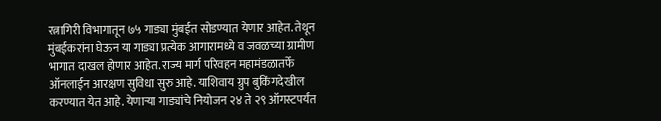रत्नागिरी विभागातून ७५ गाड्या मुंबईत सोडण्यात येणार आहेत. तेथून मुंबईकरांना घेऊन या गाड्या प्रत्येक आगारामध्ये व जवळच्या ग्रामीण भागात दाखल होणार आहेत. राज्य मार्ग परिवहन महामंडळातर्फे ऑनलाईन आरक्षण सुविधा सुरु आहे. याशिवाय ग्रुप बुकिंगदेखील करण्यात येत आहे. येणाऱ्या गाड्यांचे नियोजन २४ ते २९ ऑगस्टपर्यंत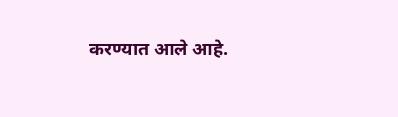करण्यात आले आहे.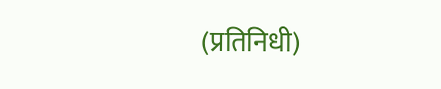(प्रतिनिधी)